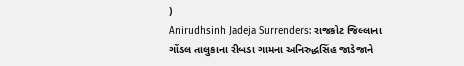)
Anirudhsinh Jadeja Surrenders: રાજકોટ જિલ્લાના ગોંડલ તાલુકાના રીબડા ગામના અનિરુદ્ધસિંહ જાડેજાને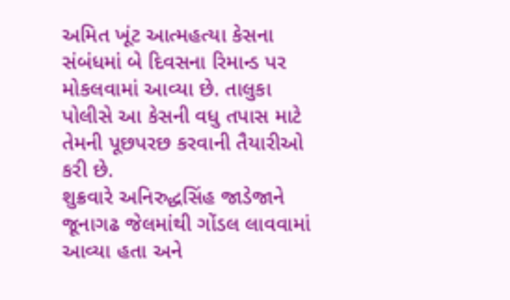અમિત ખૂંટ આત્મહત્યા કેસના સંબંધમાં બે દિવસના રિમાન્ડ પર મોકલવામાં આવ્યા છે. તાલુકા પોલીસે આ કેસની વધુ તપાસ માટે તેમની પૂછપરછ કરવાની તૈયારીઓ કરી છે.
શુક્રવારે અનિરુદ્ધસિંહ જાડેજાને જૂનાગઢ જેલમાંથી ગોંડલ લાવવામાં આવ્યા હતા અને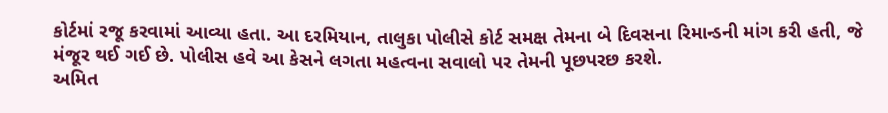કોર્ટમાં રજૂ કરવામાં આવ્યા હતા. આ દરમિયાન, તાલુકા પોલીસે કોર્ટ સમક્ષ તેમના બે દિવસના રિમાન્ડની માંગ કરી હતી, જે મંજૂર થઈ ગઈ છે. પોલીસ હવે આ કેસને લગતા મહત્વના સવાલો પર તેમની પૂછપરછ કરશે.
અમિત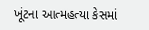ખૂંટના આત્મહત્યા કેસમાં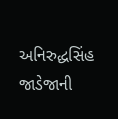અનિરુદ્ધસિંહ જાડેજાની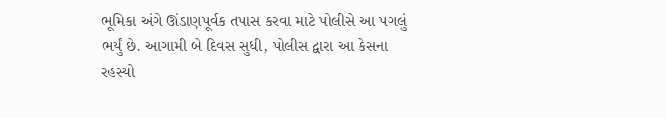ભૂમિકા અંગે ઊંડાણપૂર્વક તપાસ કરવા માટે પોલીસે આ પગલું ભર્યું છે. આગામી બે દિવસ સુધી, પોલીસ દ્વારા આ કેસના રહસ્યો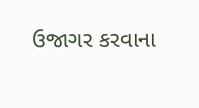ઉજાગર કરવાના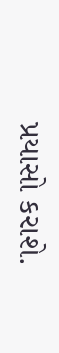પ્રયાસો કરાશે.